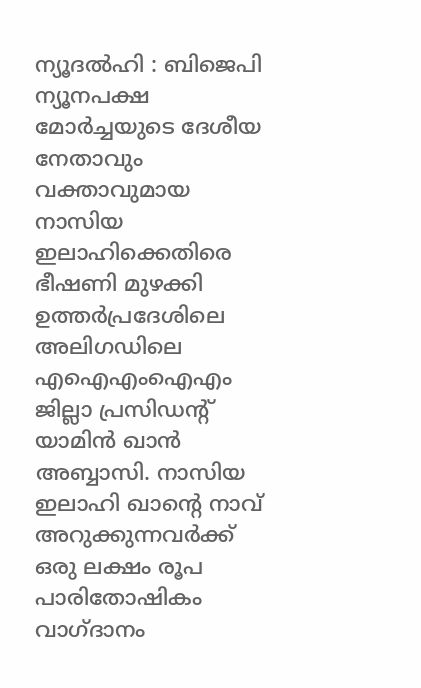ന്യൂദൽഹി : ബിജെപി ന്യൂനപക്ഷ മോർച്ചയുടെ ദേശീയ നേതാവും വക്താവുമായ നാസിയ ഇലാഹിക്കെതിരെ ഭീഷണി മുഴക്കി ഉത്തർപ്രദേശിലെ അലിഗഡിലെ എഐഎംഐഎം ജില്ലാ പ്രസിഡന്റ് യാമിൻ ഖാൻ അബ്ബാസി. നാസിയ ഇലാഹി ഖാന്റെ നാവ് അറുക്കുന്നവർക്ക് ഒരു ലക്ഷം രൂപ പാരിതോഷികം വാഗ്ദാനം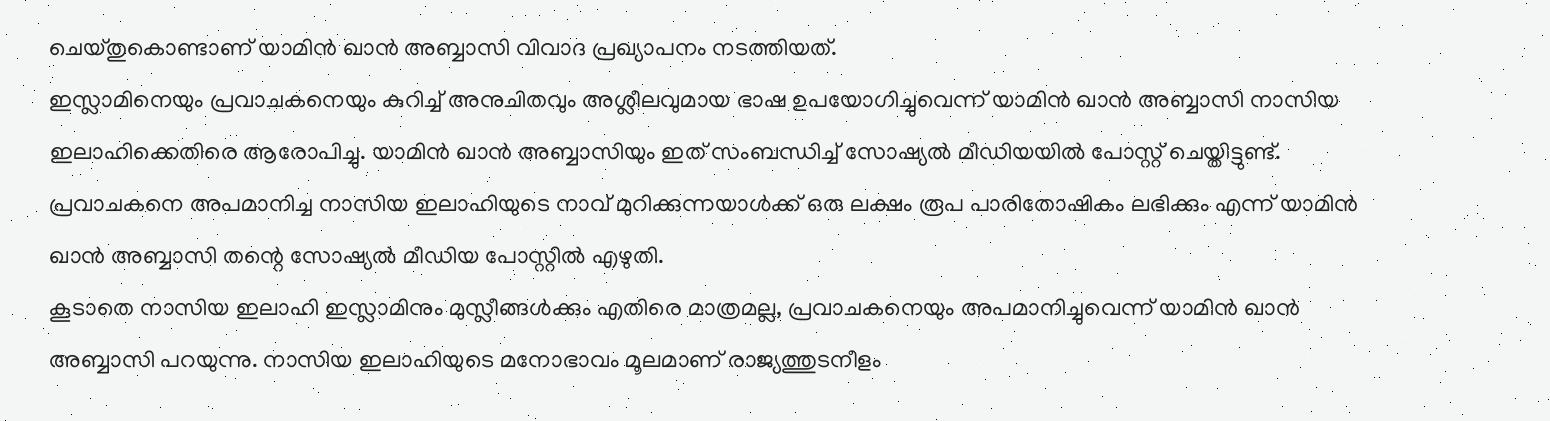ചെയ്തുകൊണ്ടാണ് യാമിൻ ഖാൻ അബ്ബാസി വിവാദ പ്രഖ്യാപനം നടത്തിയത്.
ഇസ്ലാമിനെയും പ്രവാചകനെയും കുറിച്ച് അനുചിതവും അശ്ലീലവുമായ ഭാഷ ഉപയോഗിച്ചുവെന്ന് യാമിൻ ഖാൻ അബ്ബാസി നാസിയ ഇലാഹിക്കെതിരെ ആരോപിച്ചു. യാമിൻ ഖാൻ അബ്ബാസിയും ഇത് സംബന്ധിച്ച് സോഷ്യൽ മീഡിയയിൽ പോസ്റ്റ് ചെയ്തിട്ടുണ്ട്. പ്രവാചകനെ അപമാനിച്ച നാസിയ ഇലാഹിയുടെ നാവ് മുറിക്കുന്നയാൾക്ക് ഒരു ലക്ഷം രൂപ പാരിതോഷികം ലഭിക്കും എന്ന് യാമിൻ ഖാൻ അബ്ബാസി തന്റെ സോഷ്യൽ മീഡിയ പോസ്റ്റിൽ എഴുതി.
കൂടാതെ നാസിയ ഇലാഹി ഇസ്ലാമിനും മുസ്ലീങ്ങൾക്കും എതിരെ മാത്രമല്ല, പ്രവാചകനെയും അപമാനിച്ചുവെന്ന് യാമിൻ ഖാൻ അബ്ബാസി പറയുന്നു. നാസിയ ഇലാഹിയുടെ മനോഭാവം മൂലമാണ് രാജ്യത്തുടനീളം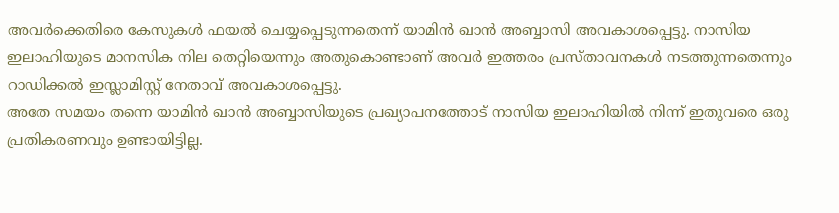അവർക്കെതിരെ കേസുകൾ ഫയൽ ചെയ്യപ്പെടുന്നതെന്ന് യാമിൻ ഖാൻ അബ്ബാസി അവകാശപ്പെട്ടു. നാസിയ ഇലാഹിയുടെ മാനസിക നില തെറ്റിയെന്നും അതുകൊണ്ടാണ് അവർ ഇത്തരം പ്രസ്താവനകൾ നടത്തുന്നതെന്നും റാഡിക്കൽ ഇസ്ലാമിസ്റ്റ് നേതാവ് അവകാശപ്പെട്ടു.
അതേ സമയം തന്നെ യാമിൻ ഖാൻ അബ്ബാസിയുടെ പ്രഖ്യാപനത്തോട് നാസിയ ഇലാഹിയിൽ നിന്ന് ഇതുവരെ ഒരു പ്രതികരണവും ഉണ്ടായിട്ടില്ല.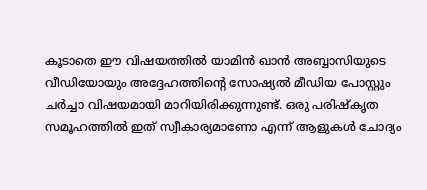കൂടാതെ ഈ വിഷയത്തിൽ യാമിൻ ഖാൻ അബ്ബാസിയുടെ വീഡിയോയും അദ്ദേഹത്തിന്റെ സോഷ്യൽ മീഡിയ പോസ്റ്റും ചർച്ചാ വിഷയമായി മാറിയിരിക്കുന്നുണ്ട്. ഒരു പരിഷ്കൃത സമൂഹത്തിൽ ഇത് സ്വീകാര്യമാണോ എന്ന് ആളുകൾ ചോദ്യം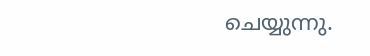ചെയ്യുന്നു.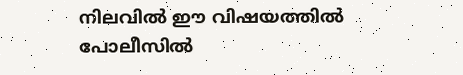നിലവിൽ ഈ വിഷയത്തിൽ പോലീസിൽ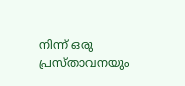നിന്ന് ഒരു പ്രസ്താവനയും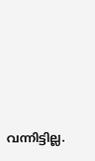വന്നിട്ടില്ല.